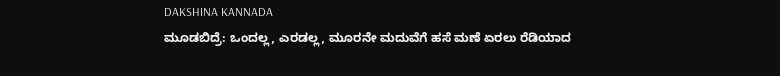DAKSHINA KANNADA
ಮೂಡಬಿದ್ರೆ: ಒಂದಲ್ಲ, ಎರಡಲ್ಲ, ಮೂರನೇ ಮದುವೆಗೆ ಹಸೆ ಮಣೆ ಏರಲು ರೆಡಿಯಾದ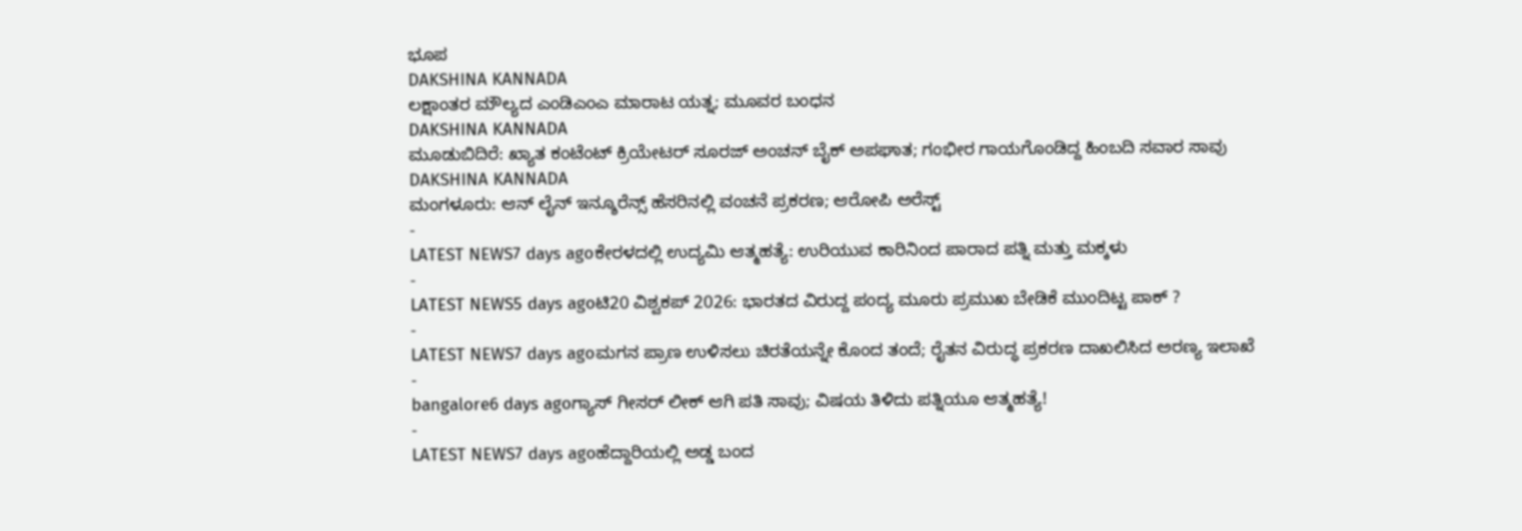ಭೂಪ
DAKSHINA KANNADA
ಲಕ್ಷಾಂತರ ಮೌಲ್ಯದ ಎಂಡಿಎಂಎ ಮಾರಾಟ ಯತ್ನ; ಮೂವರ ಬಂಧನ
DAKSHINA KANNADA
ಮೂಡುಬಿದಿರೆ: ಖ್ಯಾತ ಕಂಟೆಂಟ್ ಕ್ರಿಯೇಟರ್ ಸೂರಜ್ ಅಂಚನ್ ಬೈಕ್ ಅಪಘಾತ; ಗಂಭೀರ ಗಾಯಗೊಂಡಿದ್ದ ಹಿಂಬದಿ ಸವಾರ ಸಾವು
DAKSHINA KANNADA
ಮಂಗಳೂರು: ಆನ್ ಲೈನ್ ಇನ್ಶೂರೆನ್ಸ್ ಹೆಸರಿನಲ್ಲಿ ವಂಚನೆ ಪ್ರಕರಣ; ಆರೋಪಿ ಅರೆಸ್ಟ್
-
LATEST NEWS7 days agoಕೇರಳದಲ್ಲಿ ಉದ್ಯಮಿ ಆತ್ಮಹತ್ಯೆ: ಉರಿಯುವ ಕಾರಿನಿಂದ ಪಾರಾದ ಪತ್ನಿ ಮತ್ತು ಮಕ್ಕಳು
-
LATEST NEWS5 days agoಟಿ20 ವಿಶ್ವಕಪ್ 2026: ಭಾರತದ ವಿರುದ್ದ ಪಂದ್ಯ ಮೂರು ಪ್ರಮುಖ ಬೇಡಿಕೆ ಮುಂದಿಟ್ಟ ಪಾಕ್ ?
-
LATEST NEWS7 days agoಮಗನ ಪ್ರಾಣ ಉಳಿಸಲು ಚಿರತೆಯನ್ನೇ ಕೊಂದ ತಂದೆ; ರೈತನ ವಿರುದ್ಧ ಪ್ರಕರಣ ದಾಖಲಿಸಿದ ಅರಣ್ಯ ಇಲಾಖೆ
-
bangalore6 days agoಗ್ಯಾಸ್ ಗೀಸರ್ ಲೀಕ್ ಆಗಿ ಪತಿ ಸಾವು; ವಿಷಯ ತಿಳಿದು ಪತ್ನಿಯೂ ಆತ್ಮಹತ್ಯೆ!
-
LATEST NEWS7 days agoಹೆದ್ದಾರಿಯಲ್ಲಿ ಅಡ್ಡ ಬಂದ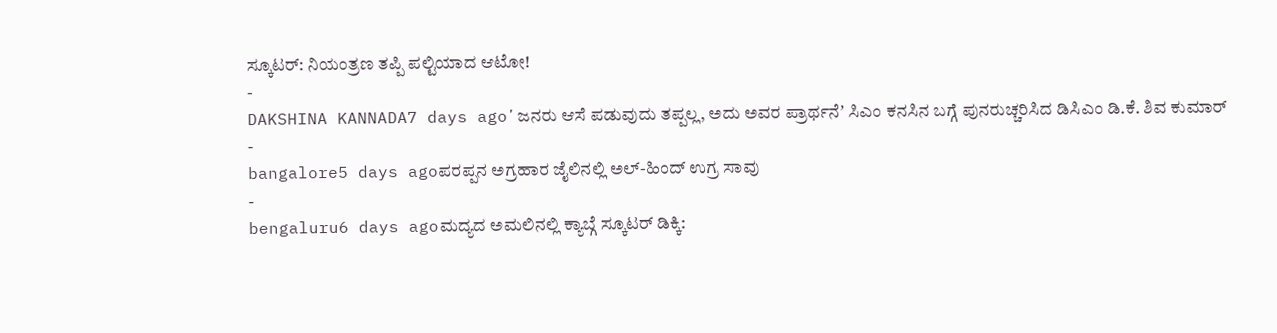ಸ್ಕೂಟರ್: ನಿಯಂತ್ರಣ ತಪ್ಪಿ ಪಲ್ಟಿಯಾದ ಆಟೋ!
-
DAKSHINA KANNADA7 days agoʼಜನರು ಆಸೆ ಪಡುವುದು ತಪ್ಪಲ್ಲ, ಅದು ಅವರ ಪ್ರಾರ್ಥನೆʼ ಸಿಎಂ ಕನಸಿನ ಬಗ್ಗೆ ಪುನರುಚ್ಚರಿಸಿದ ಡಿಸಿಎಂ ಡಿ.ಕೆ. ಶಿವ ಕುಮಾರ್
-
bangalore5 days agoಪರಪ್ಪನ ಅಗ್ರಹಾರ ಜೈಲಿನಲ್ಲಿ ಅಲ್-ಹಿಂದ್ ಉಗ್ರ ಸಾವು
-
bengaluru6 days agoಮದ್ಯದ ಅಮಲಿನಲ್ಲಿ ಕ್ಯಾಬ್ಗೆ ಸ್ಕೂಟರ್ ಡಿಕ್ಕಿ: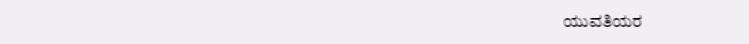ಯುವತಿಯರ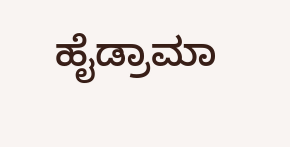ಹೈಡ್ರಾಮಾ